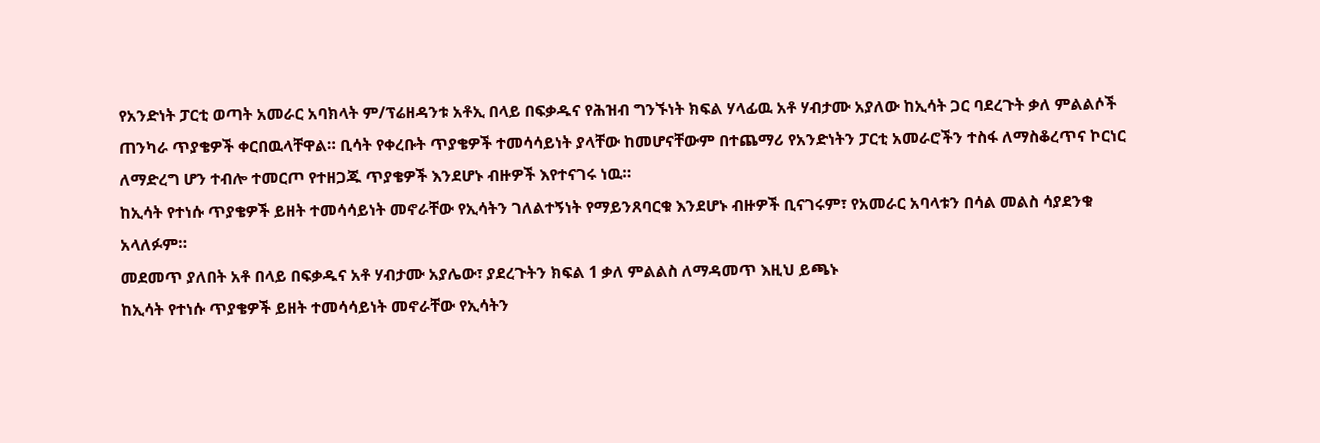የአንድነት ፓርቲ ወጣት አመራር አባክላት ም/ፕሬዘዳንቱ አቶኢ በላይ በፍቃዱና የሕዝብ ግንኙነት ክፍል ሃላፊዉ አቶ ሃብታሙ አያለው ከኢሳት ጋር ባደረጉት ቃለ ምልልሶች ጠንካራ ጥያቄዎች ቀርበዉላቸዋል። ቢሳት የቀረቡት ጥያቄዎች ተመሳሳይነት ያላቸው ከመሆናቸውም በተጨማሪ የአንድነትን ፓርቲ አመራሮችን ተስፋ ለማስቆረጥና ኮርነር ለማድረግ ሆን ተብሎ ተመርጦ የተዘጋጁ ጥያቄዎች እንደሆኑ ብዙዎች እየተናገሩ ነዉ።
ከኢሳት የተነሱ ጥያቄዎች ይዘት ተመሳሳይነት መኖራቸው የኢሳትን ገለልተኝነት የማይንጸባርቁ እንደሆኑ ብዙዎች ቢናገሩም፣ የአመራር አባላቱን በሳል መልስ ሳያደንቁ አላለፉም።
መደመጥ ያለበት አቶ በላይ በፍቃዱና አቶ ሃብታሙ አያሌው፣ ያደረጉትን ክፍል 1 ቃለ ምልልስ ለማዳመጥ እዚህ ይጫኑ
ከኢሳት የተነሱ ጥያቄዎች ይዘት ተመሳሳይነት መኖራቸው የኢሳትን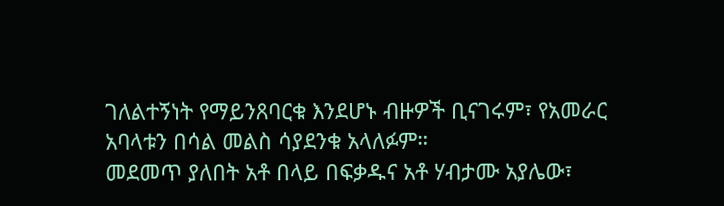ገለልተኝነት የማይንጸባርቁ እንደሆኑ ብዙዎች ቢናገሩም፣ የአመራር አባላቱን በሳል መልስ ሳያደንቁ አላለፉም።
መደመጥ ያለበት አቶ በላይ በፍቃዱና አቶ ሃብታሙ አያሌው፣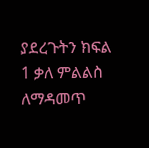ያደረጉትን ክፍል 1 ቃለ ምልልስ ለማዳመጥ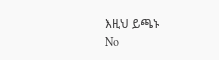እዚህ ይጫኑ
No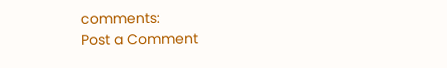comments:
Post a Comment